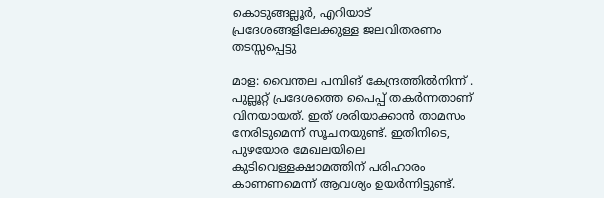കൊടുങ്ങല്ലൂർ, എറിയാട് പ്രദേശങ്ങളിലേക്കുള്ള ജലവിതരണം തടസ്സപ്പെട്ടു

മാള: വൈന്തല പമ്പിങ് കേന്ദ്രത്തിൽനിന്ന് . പുല്ലൂറ്റ് പ്രദേശത്തെ പൈപ്പ് തകർന്നതാണ് വിനയായത്. ഇത് ശരിയാക്കാൻ താമസം നേരിടുമെന്ന് സൂചനയുണ്ട്. ഇതിനിടെ, പുഴയോര മേഖലയിലെ കുടിവെള്ളക്ഷാമത്തിന് പരിഹാരം കാണണമെന്ന് ആവശ്യം ഉയർന്നിട്ടുണ്ട്.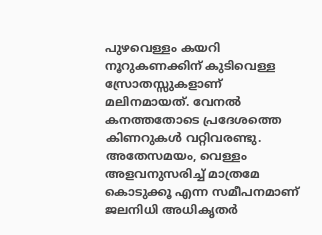പുഴവെള്ളം കയറി നൂറുകണക്കിന് കുടിവെള്ള സ്രോതസ്സുകളാണ് മലിനമായത്. വേനൽ കനത്തതോടെ പ്രദേശത്തെ കിണറുകൾ വറ്റിവരണ്ടു. അതേസമയം, വെള്ളം അളവനുസരിച്ച് മാത്രമേ കൊടുക്കൂ എന്ന സമീപനമാണ് ജലനിധി അധികൃതർ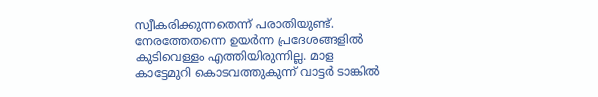സ്വീകരിക്കുന്നതെന്ന് പരാതിയുണ്ട്. നേരത്തേതന്നെ ഉയർന്ന പ്രദേശങ്ങളിൽ കുടിവെള്ളം എത്തിയിരുന്നില്ല. മാള കാട്ടേമുറി കൊടവത്തുകുന്ന് വാട്ടർ ടാങ്കിൽ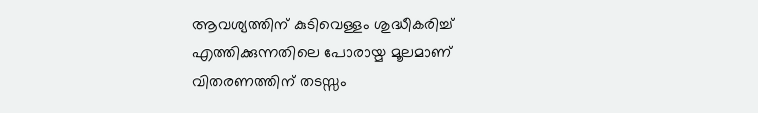ആവശ്യത്തിന് കുടിവെള്ളം ശുദ്ധീകരിച്ച് എത്തിക്കുന്നതിലെ പോരായ്മ മൂലമാണ് വിതരണത്തിന് തടസ്സം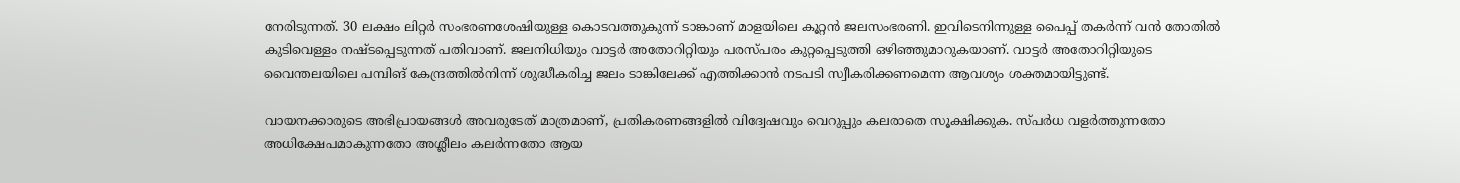നേരിടുന്നത്. 30 ലക്ഷം ലിറ്റർ സംഭരണശേഷിയുള്ള കൊടവത്തുകുന്ന് ടാങ്കാണ് മാളയിലെ കൂറ്റൻ ജലസംഭരണി. ഇവിടെനിന്നുള്ള പൈപ്പ് തകർന്ന് വൻ തോതിൽ കുടിവെള്ളം നഷ്ടപ്പെടുന്നത് പതിവാണ്. ജലനിധിയും വാട്ടർ അതോറിറ്റിയും പരസ്പരം കുറ്റപ്പെടുത്തി ഒഴിഞ്ഞുമാറുകയാണ്. വാട്ടർ അതോറിറ്റിയുടെ വൈന്തലയിലെ പമ്പിങ് കേന്ദ്രത്തിൽനിന്ന് ശുദ്ധീകരിച്ച ജലം ടാങ്കിലേക്ക് എത്തിക്കാൻ നടപടി സ്വീകരിക്കണമെന്ന ആവശ്യം ശക്തമായിട്ടുണ്ട്.

വായനക്കാരുടെ അഭിപ്രായങ്ങള്‍ അവരുടേത് മാത്രമാണ്, പ്രതികരണങ്ങളിൽ വിദ്വേഷവും വെറുപ്പും കലരാതെ സൂക്ഷിക്കുക. സ്പർധ വളർത്തുന്നതോ അധിക്ഷേപമാകുന്നതോ അശ്ലീലം കലർന്നതോ ആയ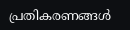പ്രതികരണങ്ങൾ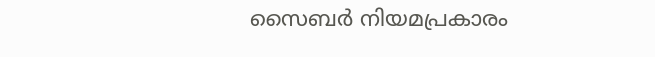സൈബർ നിയമപ്രകാരം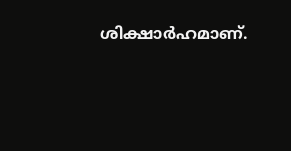ശിക്ഷാർഹമാണ്.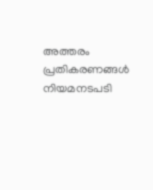അത്തരം പ്രതികരണങ്ങൾ നിയമനടപടി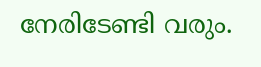നേരിടേണ്ടി വരും.